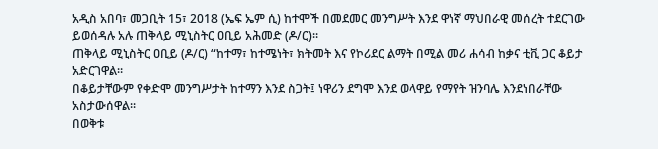አዲስ አበባ፣ መጋቢት 15፣ 2018 (ኤፍ ኤም ሲ) ከተሞች በመደመር መንግሥት እንደ ዋነኛ ማህበራዊ መሰረት ተደርገው ይወሰዳሉ አሉ ጠቅላይ ሚኒስትር ዐቢይ አሕመድ (ዶ/ር)።
ጠቅላይ ሚኒስትር ዐቢይ (ዶ/ር) “ከተማ፣ ከተሜነት፣ ክትመት እና የኮሪደር ልማት በሚል መሪ ሐሳብ ከቃና ቲቪ ጋር ቆይታ አድርገዋል።
በቆይታቸውም የቀድሞ መንግሥታት ከተማን እንደ ስጋት፤ ነዋሪን ደግሞ እንደ ወላዋይ የማየት ዝንባሌ እንደነበራቸው አስታውሰዋል፡፡
በወቅቱ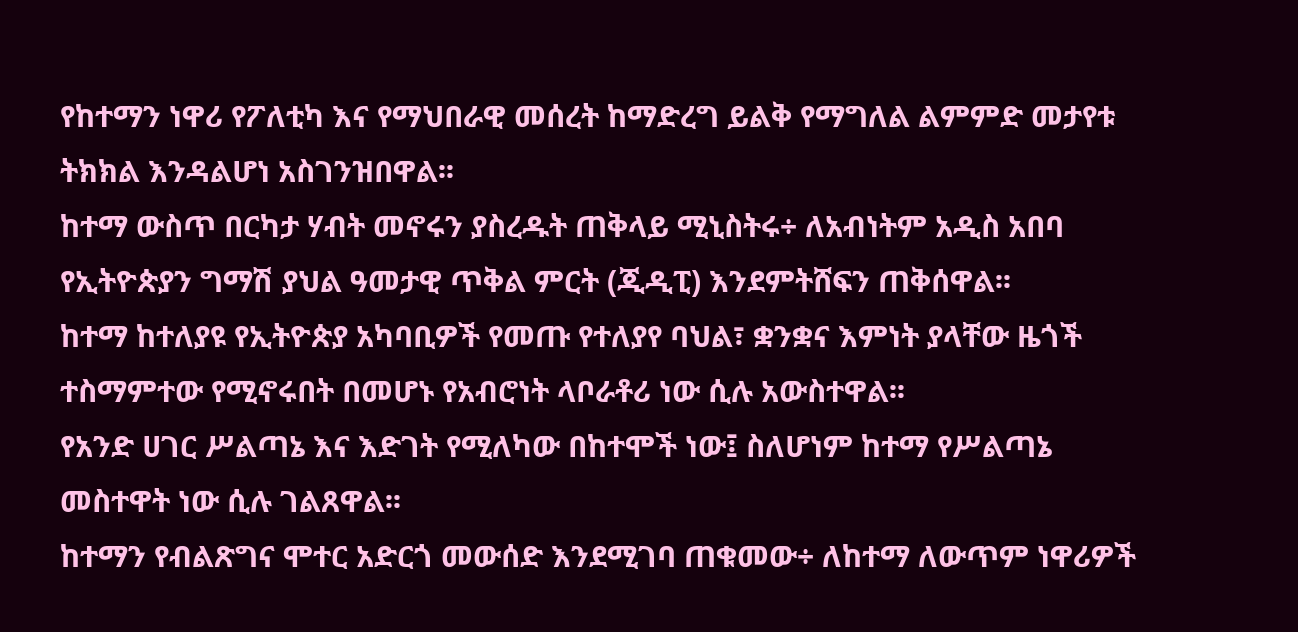የከተማን ነዋሪ የፖለቲካ እና የማህበራዊ መሰረት ከማድረግ ይልቅ የማግለል ልምምድ መታየቱ ትክክል እንዳልሆነ አስገንዝበዋል፡፡
ከተማ ውስጥ በርካታ ሃብት መኖሩን ያስረዱት ጠቅላይ ሚኒስትሩ÷ ለአብነትም አዲስ አበባ የኢትዮጵያን ግማሽ ያህል ዓመታዊ ጥቅል ምርት (ጂዲፒ) እንደምትሸፍን ጠቅሰዋል፡፡
ከተማ ከተለያዩ የኢትዮጵያ አካባቢዎች የመጡ የተለያየ ባህል፣ ቋንቋና እምነት ያላቸው ዜጎች ተስማምተው የሚኖሩበት በመሆኑ የአብሮነት ላቦራቶሪ ነው ሲሉ አውስተዋል፡፡
የአንድ ሀገር ሥልጣኔ እና እድገት የሚለካው በከተሞች ነው፤ ስለሆነም ከተማ የሥልጣኔ መስተዋት ነው ሲሉ ገልጸዋል፡፡
ከተማን የብልጽግና ሞተር አድርጎ መውሰድ እንደሚገባ ጠቁመው÷ ለከተማ ለውጥም ነዋሪዎች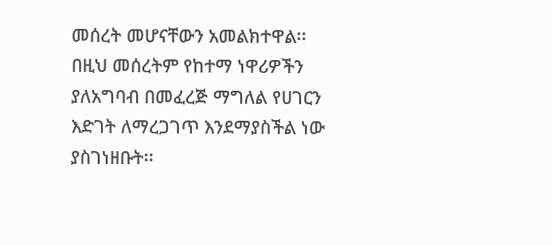መሰረት መሆናቸውን አመልክተዋል፡፡
በዚህ መሰረትም የከተማ ነዋሪዎችን ያለአግባብ በመፈረጅ ማግለል የሀገርን እድገት ለማረጋገጥ እንደማያስችል ነው ያስገነዘቡት፡፡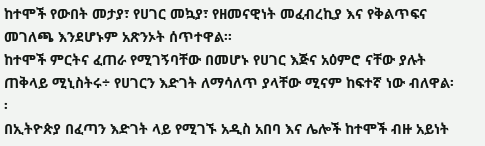ከተሞች የውበት መታያ፣ የሀገር መኳያ፣ የዘመናዊነት መፈብረኪያ እና የቅልጥፍና መገለጫ እንደሆኑም አጽንኦት ሰጥተዋል፡፡
ከተሞች ምርትና ፈጠራ የሚገኝባቸው በመሆኑ የሀገር እጅና አዕምሮ ናቸው ያሉት ጠቅላይ ሚኒስትሩ÷ የሀገርን እድገት ለማሳለጥ ያላቸው ሚናም ከፍተኛ ነው ብለዋል፡፡
በኢትዮጵያ በፈጣን እድገት ላይ የሚገኙ አዲስ አበባ እና ሌሎች ከተሞች ብዙ አይነት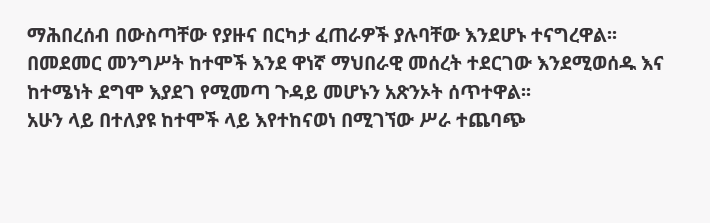ማሕበረሰብ በውስጣቸው የያዙና በርካታ ፈጠራዎች ያሉባቸው እንደሆኑ ተናግረዋል፡፡
በመደመር መንግሥት ከተሞች እንደ ዋነኛ ማህበራዊ መሰረት ተደርገው እንደሚወሰዱ እና ከተሜነት ደግሞ እያደገ የሚመጣ ጉዳይ መሆኑን አጽንኦት ሰጥተዋል፡፡
አሁን ላይ በተለያዩ ከተሞች ላይ እየተከናወነ በሚገኘው ሥራ ተጨባጭ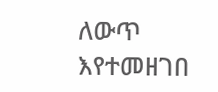ለውጥ እየተመዘገበ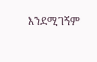እንደሚገኝም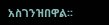አስገንዝበዋል፡፡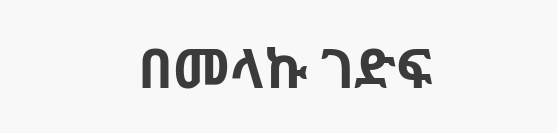በመላኩ ገድፍ